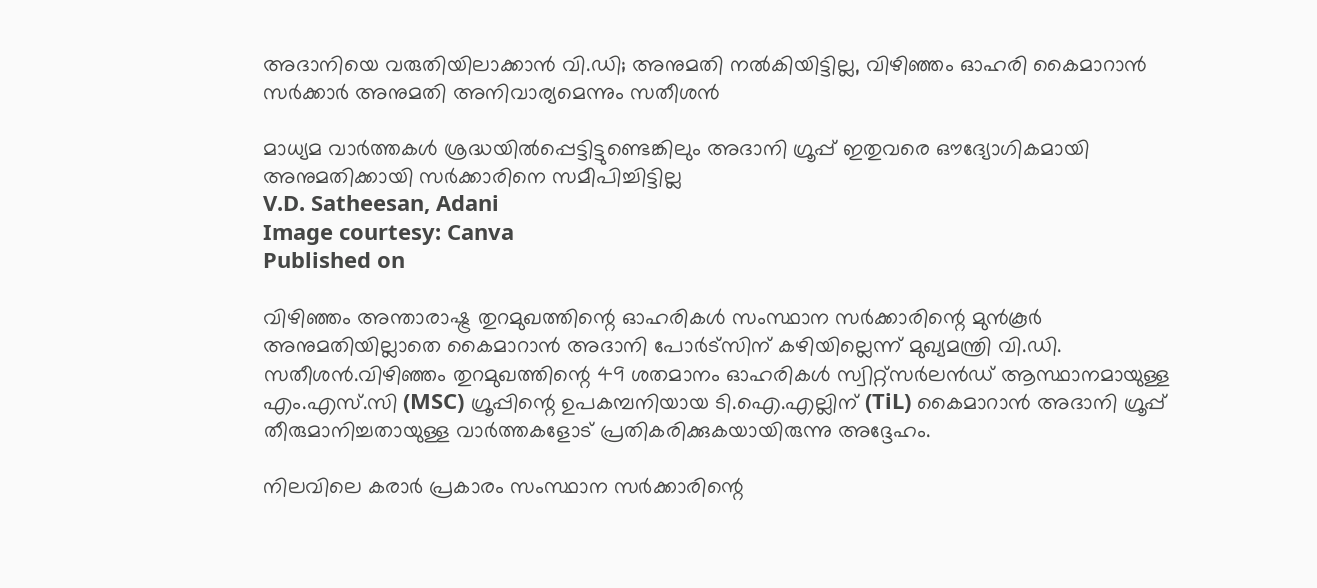അദാനിയെ വരുതിയിലാക്കാന്‍ വി.ഡി; അനുമതി നല്‍കിയിട്ടില്ല, വിഴിഞ്ഞം ഓഹരി കൈമാറാന്‍ സര്‍ക്കാര്‍ അനുമതി അനിവാര്യമെന്നും സതീശന്‍

മാധ്യമ വാർത്തകൾ ശ്രദ്ധയിൽപ്പെട്ടിട്ടുണ്ടെങ്കിലും അദാനി ഗ്രൂപ്പ് ഇതുവരെ ഔദ്യോഗികമായി അനുമതിക്കായി സർക്കാരിനെ സമീപിച്ചിട്ടില്ല
V.D. Satheesan, Adani
Image courtesy: Canva
Published on

വിഴിഞ്ഞം അന്താരാഷ്ട്ര തുറമുഖത്തിന്റെ ഓഹരികൾ സംസ്ഥാന സർക്കാരിന്റെ മുൻകൂർ അനുമതിയില്ലാതെ കൈമാറാൻ അദാനി പോർട്‌സിന് കഴിയില്ലെന്ന് മുഖ്യമന്ത്രി വി.ഡി. സതീശൻ.വിഴിഞ്ഞം തുറമുഖത്തിന്റെ 49 ശതമാനം ഓഹരികൾ സ്വിറ്റ്‌സർലൻഡ് ആസ്ഥാനമായുള്ള എം.എസ്.സി (MSC) ഗ്രൂപ്പിന്റെ ഉപകമ്പനിയായ ടി.ഐ.എല്ലിന് (TiL) കൈമാറാൻ അദാനി ഗ്രൂപ്പ് തീരുമാനിച്ചതായുള്ള വാർത്തകളോട് പ്രതികരിക്കുകയായിരുന്നു അദ്ദേഹം.

നിലവിലെ കരാർ പ്രകാരം സംസ്ഥാന സർക്കാരിന്റെ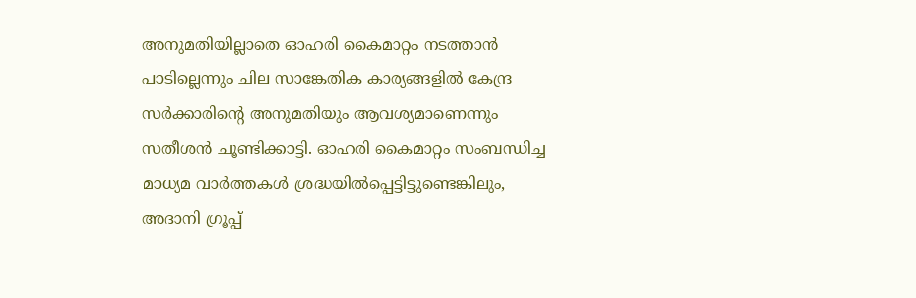അനുമതിയില്ലാതെ ഓഹരി കൈമാറ്റം നടത്താൻ പാടില്ലെന്നും ചില സാങ്കേതിക കാര്യങ്ങളിൽ കേന്ദ്ര സർക്കാരിന്റെ അനുമതിയും ആവശ്യമാണെന്നും സതീശൻ ചൂണ്ടിക്കാട്ടി. ഓഹരി കൈമാറ്റം സംബന്ധിച്ച മാധ്യമ വാർത്തകൾ ശ്രദ്ധയിൽപ്പെട്ടിട്ടുണ്ടെങ്കിലും, അദാനി ഗ്രൂപ്പ്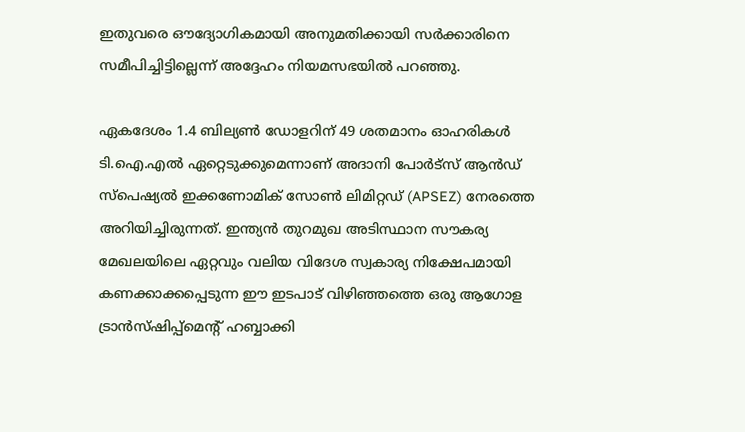ഇതുവരെ ഔദ്യോഗികമായി അനുമതിക്കായി സർക്കാരിനെ സമീപിച്ചിട്ടില്ലെന്ന് അദ്ദേഹം നിയമസഭയിൽ പറഞ്ഞു.

ഏകദേശം 1.4 ബില്യൺ ഡോളറിന് 49 ശതമാനം ഓഹരികൾ ടി.ഐ.എൽ ഏറ്റെടുക്കുമെന്നാണ് അദാനി പോർട്‌സ് ആൻഡ് സ്പെഷ്യൽ ഇക്കണോമിക് സോൺ ലിമിറ്റഡ് (APSEZ) നേരത്തെ അറിയിച്ചിരുന്നത്. ഇന്ത്യൻ തുറമുഖ അടിസ്ഥാന സൗകര്യ മേഖലയിലെ ഏറ്റവും വലിയ വിദേശ സ്വകാര്യ നിക്ഷേപമായി കണക്കാക്കപ്പെടുന്ന ഈ ഇടപാട് വിഴിഞ്ഞത്തെ ഒരു ആഗോള ട്രാൻസ്ഷിപ്പ്‌മെന്റ് ഹബ്ബാക്കി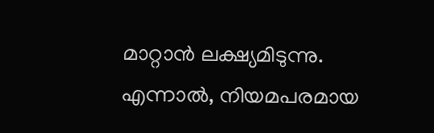മാറ്റാൻ ലക്ഷ്യമിടുന്നു. എന്നാൽ, നിയമപരമായ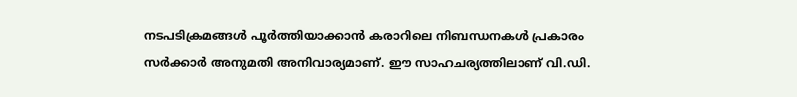നടപടിക്രമങ്ങൾ പൂർത്തിയാക്കാൻ കരാറിലെ നിബന്ധനകൾ പ്രകാരം സർക്കാർ അനുമതി അനിവാര്യമാണ്. ഈ സാഹചര്യത്തിലാണ് വി.ഡി.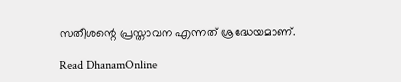സതീശന്റെ പ്രസ്താവന എന്നത് ശ്രദ്ധേയമാണ്.

Read DhanamOnline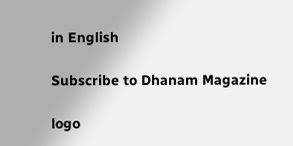in English

Subscribe to Dhanam Magazine

logo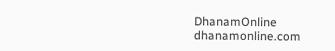DhanamOnline
dhanamonline.com